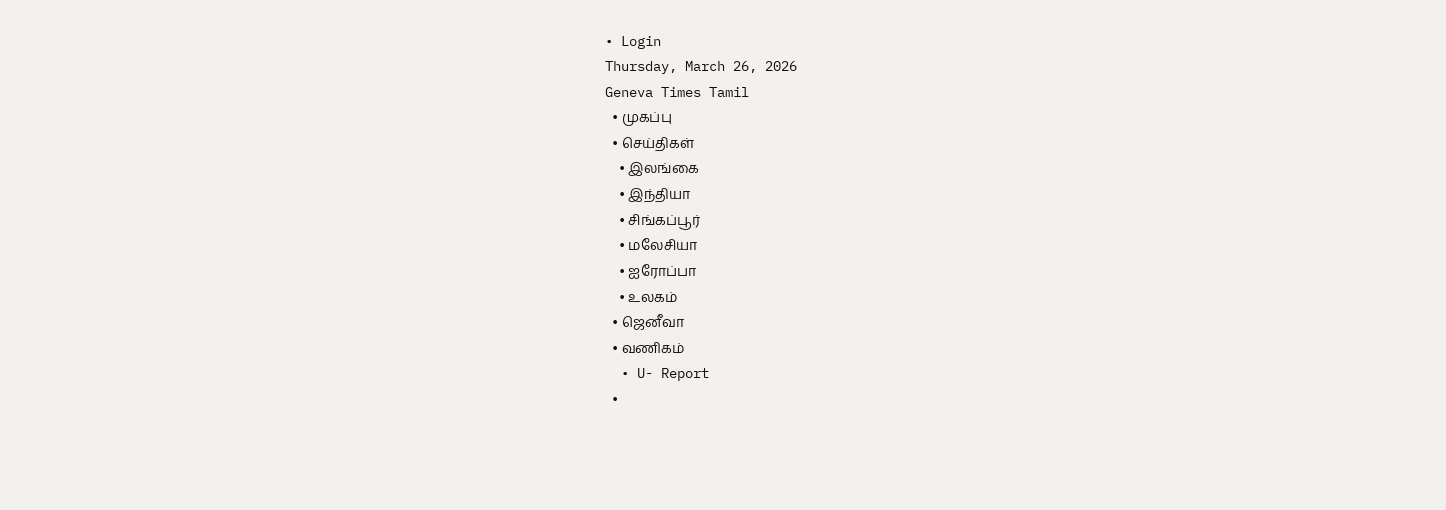• Login
Thursday, March 26, 2026
Geneva Times Tamil
  • முகப்பு
  • செய்திகள்
    • இலங்கை
    • இந்தியா
    • சிங்கப்பூர்
    • மலேசியா
    • ஐரோப்பா
    • உலகம்
  • ஜெனீவா
  • வணிகம்
  • U- Report
  •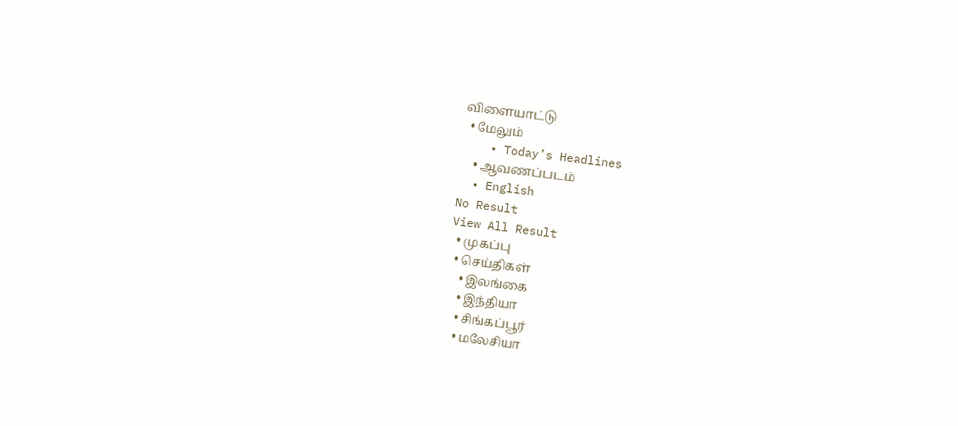விளையாட்டு
  • மேலும்
    • Today’s Headlines
    • ஆவணப்படம்
  • English
No Result
View All Result
  • முகப்பு
  • செய்திகள்
    • இலங்கை
    • இந்தியா
    • சிங்கப்பூர்
    • மலேசியா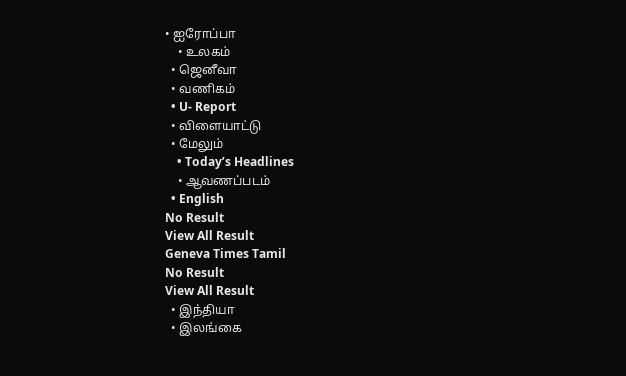• ஐரோப்பா
    • உலகம்
  • ஜெனீவா
  • வணிகம்
  • U- Report
  • விளையாட்டு
  • மேலும்
    • Today’s Headlines
    • ஆவணப்படம்
  • English
No Result
View All Result
Geneva Times Tamil
No Result
View All Result
  • இந்தியா
  • இலங்கை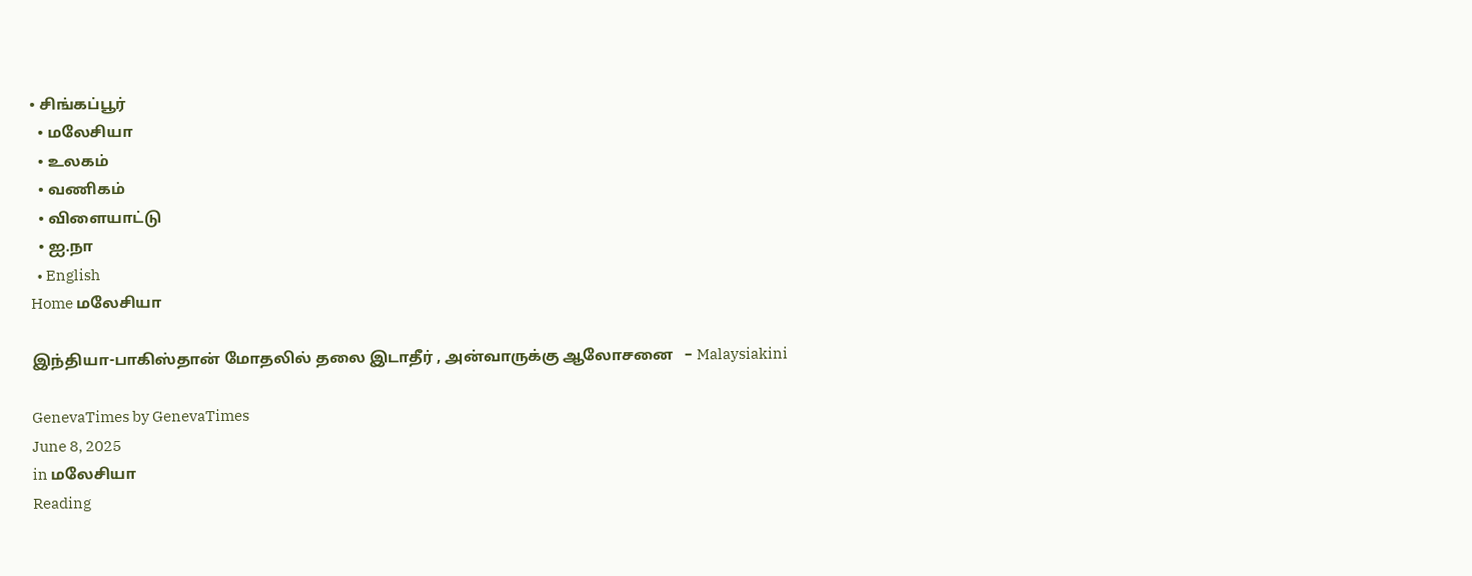• சிங்கப்பூர்
  • மலேசியா
  • உலகம்
  • வணிகம்
  • விளையாட்டு
  • ஐ.நா
  • English
Home மலேசியா

இந்தியா-பாகிஸ்தான் மோதலில் தலை இடாதீர் , அன்வாருக்கு ஆலோசனை   – Malaysiakini

GenevaTimes by GenevaTimes
June 8, 2025
in மலேசியா
Reading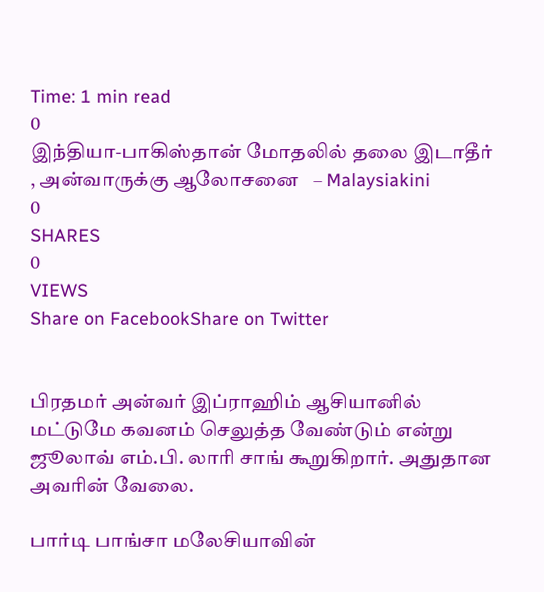Time: 1 min read
0
இந்தியா-பாகிஸ்தான் மோதலில் தலை இடாதீர் , அன்வாருக்கு ஆலோசனை   – Malaysiakini
0
SHARES
0
VIEWS
Share on FacebookShare on Twitter


பிரதமர் அன்வர் இப்ராஹிம் ஆசியானில் மட்டுமே கவனம் செலுத்த வேண்டும் என்று ஜூலாவ் எம்.பி. லாரி சாங் கூறுகிறார். அதுதான அவரின் வேலை.

பார்டி பாங்சா மலேசியாவின்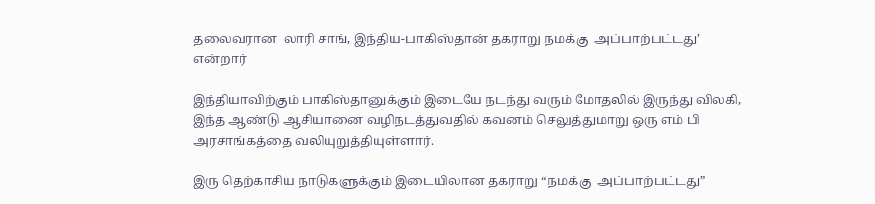தலைவரான  லாரி சாங், இந்திய-பாகிஸ்தான் தகராறு நமக்கு  அப்பாற்பட்டது’ என்றார்

இந்தியாவிற்கும் பாகிஸ்தானுக்கும் இடையே நடந்து வரும் மோதலில் இருந்து விலகி, இந்த ஆண்டு ஆசியானை வழிநடத்துவதில் கவனம் செலுத்துமாறு ஒரு எம் பி அரசாங்கத்தை வலியுறுத்தியுள்ளார்.

இரு தெற்காசிய நாடுகளுக்கும் இடையிலான தகராறு “நமக்கு  அப்பாற்பட்டது”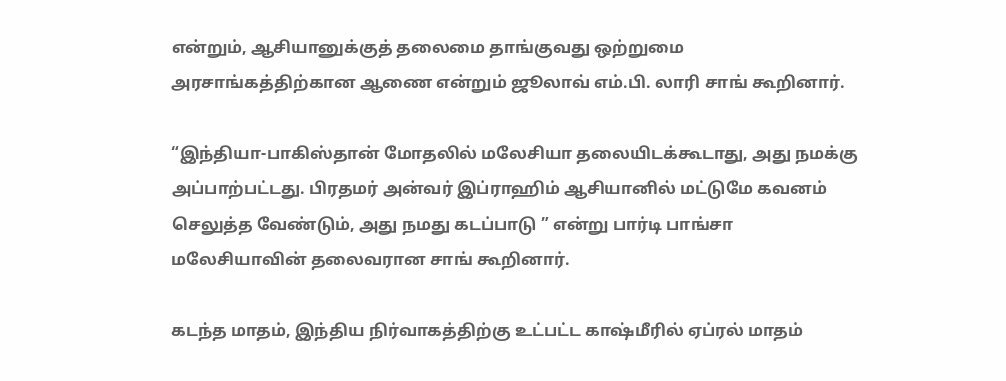என்றும், ஆசியானுக்குத் தலைமை தாங்குவது ஒற்றுமை அரசாங்கத்திற்கான ஆணை என்றும் ஜூலாவ் எம்.பி. லாரி சாங் கூறினார்.

“இந்தியா-பாகிஸ்தான் மோதலில் மலேசியா தலையிடக்கூடாது, அது நமக்கு  அப்பாற்பட்டது. பிரதமர் அன்வர் இப்ராஹிம் ஆசியானில் மட்டுமே கவனம் செலுத்த வேண்டும், அது நமது கடப்பாடு ” என்று பார்டி பாங்சா மலேசியாவின் தலைவரான சாங் கூறினார்.

கடந்த மாதம், இந்திய நிர்வாகத்திற்கு உட்பட்ட காஷ்மீரில் ஏப்ரல் மாதம்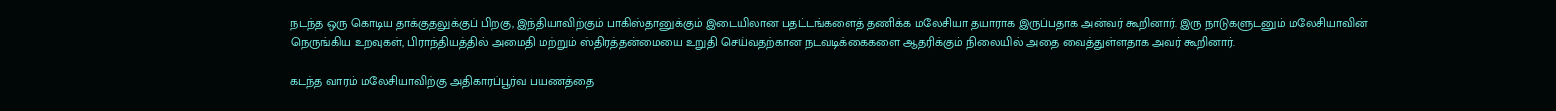நடந்த ஒரு கொடிய தாக்குதலுக்குப் பிறகு, இந்தியாவிற்கும் பாகிஸ்தானுக்கும் இடையிலான பதட்டங்களைத் தணிக்க மலேசியா தயாராக இருப்பதாக அன்வர் கூறினார். இரு நாடுகளுடனும் மலேசியாவின் நெருங்கிய உறவுகள், பிராந்தியத்தில் அமைதி மற்றும் ஸ்திரத்தன்மையை உறுதி செய்வதற்கான நடவடிக்கைகளை ஆதரிக்கும் நிலையில் அதை வைத்துள்ளதாக அவர் கூறினார்.

கடந்த வாரம் மலேசியாவிற்கு அதிகாரப்பூர்வ பயணத்தை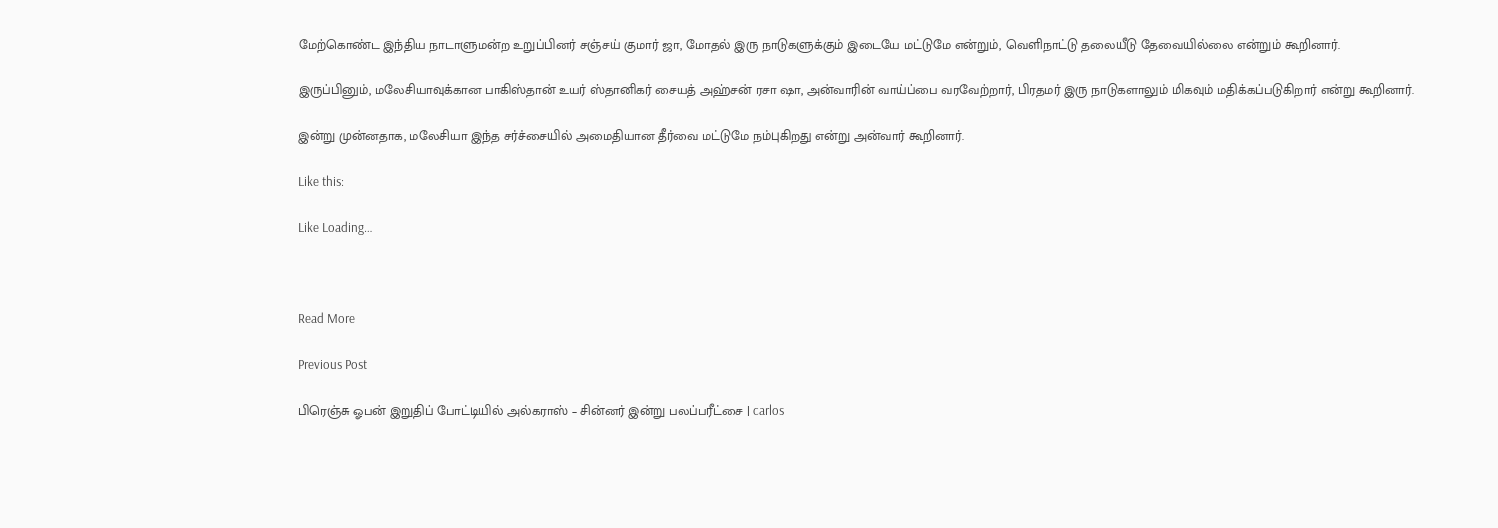மேற்கொண்ட இந்திய நாடாளுமன்ற உறுப்பினர் சஞ்சய் குமார் ஜா, மோதல் இரு நாடுகளுக்கும் இடையே மட்டுமே என்றும், வெளிநாட்டு தலையீடு தேவையில்லை என்றும் கூறினார்.

இருப்பினும், மலேசியாவுக்கான பாகிஸ்தான் உயர் ஸ்தானிகர் சையத் அஹ்சன் ரசா ஷா, அன்வாரின் வாய்ப்பை வரவேற்றார், பிரதமர் இரு நாடுகளாலும் மிகவும் மதிக்கப்படுகிறார் என்று கூறினார்.

இன்று முன்னதாக, மலேசியா இந்த சர்ச்சையில் அமைதியான தீர்வை மட்டுமே நம்புகிறது என்று அன்வார் கூறினார்.

Like this:

Like Loading…



Read More

Previous Post

பிரெஞ்சு ஓபன் இறுதிப் போட்டியில் அல்கராஸ் – சின்னர் இன்று பலப்பரீட்சை | carlos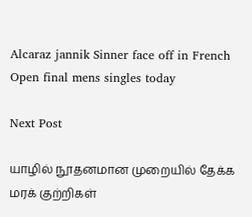Alcaraz jannik Sinner face off in French Open final mens singles today

Next Post

யாழில் நூதனமான முறையில் தேக்க மரக் குற்றிகள்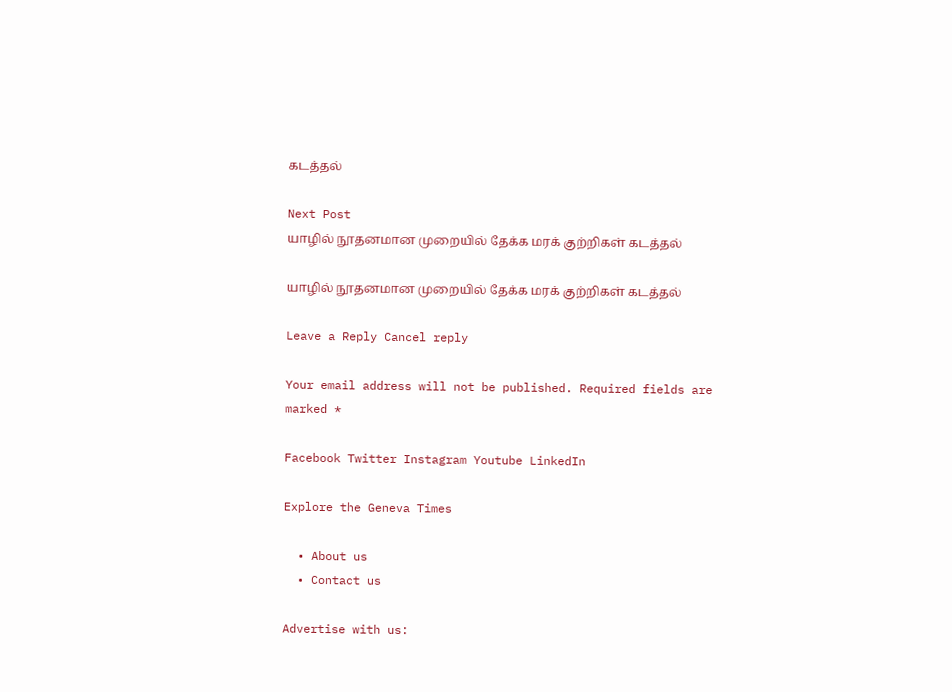கடத்தல்

Next Post
யாழில் நூதனமான முறையில் தேக்க மரக் குற்றிகள் கடத்தல்

யாழில் நூதனமான முறையில் தேக்க மரக் குற்றிகள் கடத்தல்

Leave a Reply Cancel reply

Your email address will not be published. Required fields are marked *

Facebook Twitter Instagram Youtube LinkedIn

Explore the Geneva Times

  • About us
  • Contact us

Advertise with us: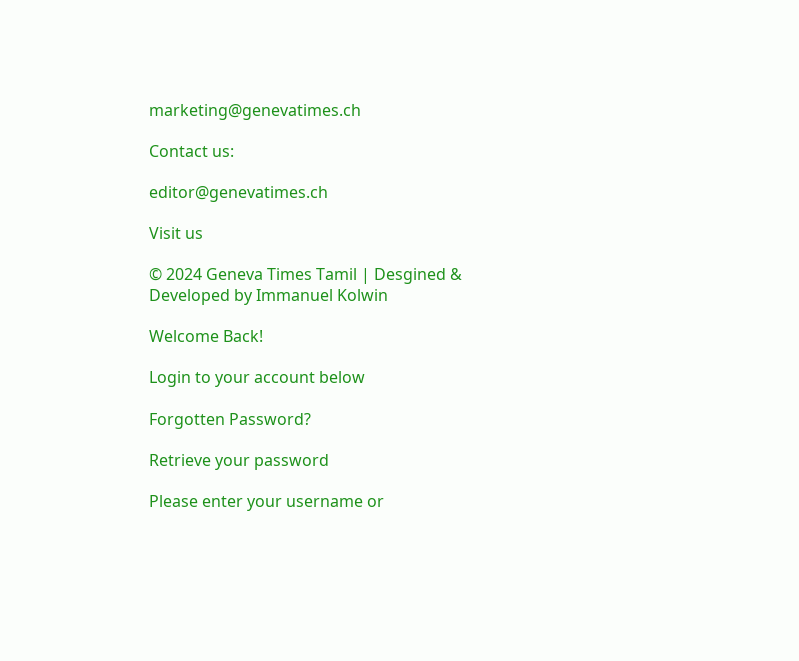marketing@genevatimes.ch

Contact us:

editor@genevatimes.ch

Visit us

© 2024 Geneva Times Tamil | Desgined & Developed by Immanuel Kolwin

Welcome Back!

Login to your account below

Forgotten Password?

Retrieve your password

Please enter your username or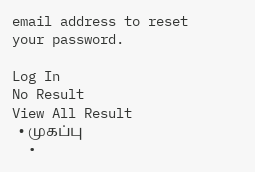email address to reset your password.

Log In
No Result
View All Result
  • முகப்பு
  •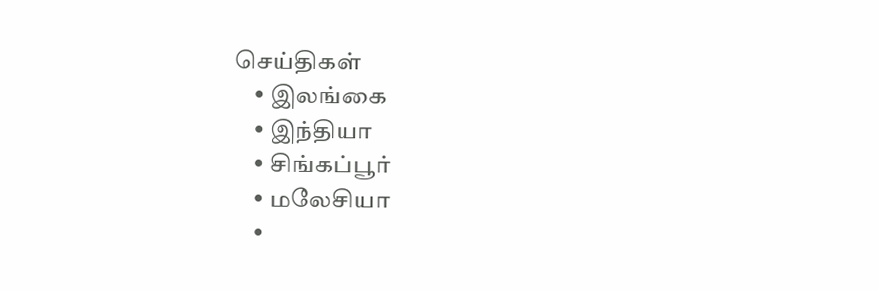செய்திகள்
    • இலங்கை
    • இந்தியா
    • சிங்கப்பூர்
    • மலேசியா
    •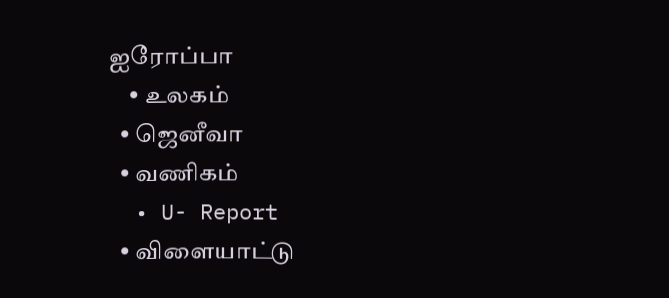ஐரோப்பா
    • உலகம்
  • ஜெனீவா
  • வணிகம்
  • U- Report
  • விளையாட்டு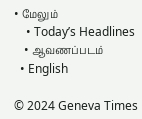• மேலும்
    • Today’s Headlines
    • ஆவணப்படம்
  • English

© 2024 Geneva Times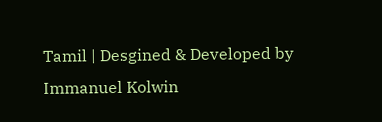Tamil | Desgined & Developed by Immanuel Kolwin